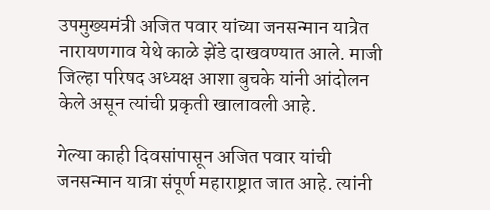उपमुख्यमंत्री अजित पवार यांच्या जनसन्मान यात्रेत नारायणगाव येथे काळे झेंडे दाखवण्यात आले. माजी जिल्हा परिषद अध्यक्ष आशा बुचके यांनी आंदोलन केले असून त्यांची प्रकृती खालावली आहे.

गेल्या काही दिवसांपासून अजित पवार यांची जनसन्मान यात्रा संपूर्ण महाराष्ट्रात जात आहे. त्यांनी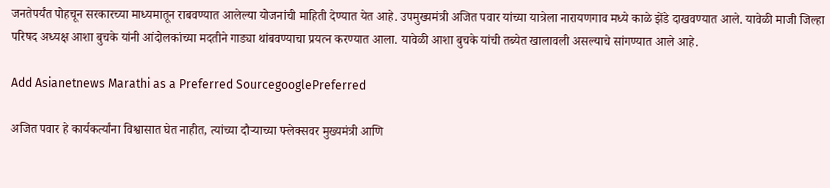जनतेपर्यंत पोहचून सरकारच्या माध्यमातून राबवण्यात आलेल्या योजनांची माहिती देण्यात येत आहे. उपमुख्यमंत्री अजित पवार यांच्या यात्रेला नारायणगाव मध्ये काळे झेंडे दाखवण्यात आले. यावेळी माजी जिल्हा परिषद अध्यक्ष आशा बुचके यांनी आंदोलकांच्या मदतीने गाड्या थांबवण्याचा प्रयत्न करण्यात आला. यावेळी आशा बुचके यांची तब्येत खालावली असल्याचे सांगण्यात आले आहे.

Add Asianetnews Marathi as a Preferred SourcegooglePreferred

अजित पवार हे कार्यकर्त्यांना विश्वासात घेत नाहीत, त्यांच्या दौऱ्याच्या फ्लेक्सवर मुख्यमंत्री आणि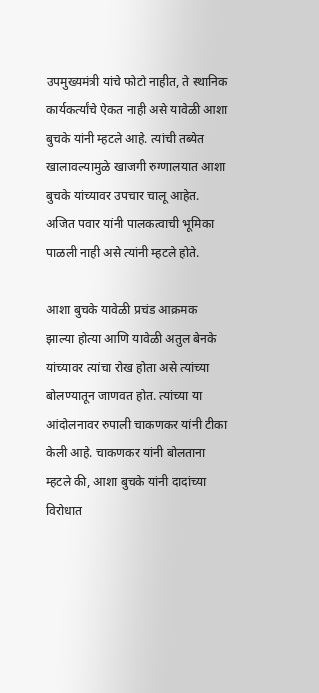उपमुख्यमंत्री यांचे फोटो नाहीत, ते स्थानिक कार्यकर्त्यांचे ऐकत नाही असे यावेळी आशा बुचके यांनी म्हटले आहे. त्यांची तब्येत खालावल्यामुळे खाजगी रुग्णालयात आशा बुचके यांच्यावर उपचार चालू आहेत. अजित पवार यांनी पालकत्वाची भूमिका पाळली नाही असे त्यांनी म्हटले होते.

आशा बुचके यावेळी प्रचंड आक्रमक झाल्या होत्या आणि यावेळी अतुल बेनके यांच्यावर त्यांचा रोख होता असे त्यांच्या बोलण्यातून जाणवत होत. त्यांच्या या आंदोलनावर रुपाली चाकणकर यांनी टीका केली आहे. चाकणकर यांनी बोलताना म्हटले की, आशा बुचके यांनी दादांच्या विरोधात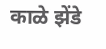काळे झेंडे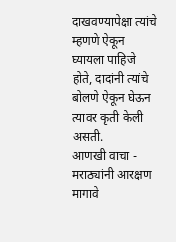दाखवण्यापेक्षा त्यांचे म्हणणे ऐकून घ्यायला पाहिजे होते, दादांनी त्यांचे बोलणे ऐकून घेऊन त्यावर कृती केली असती.
आणखी वाचा -
मराठ्यांनी आरक्षण मागावे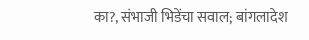का?, संभाजी भिडेंचा सवाल; बांगलादेश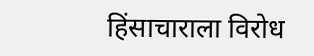हिंसाचाराला विरोध